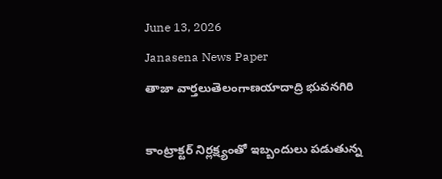June 13, 2026
Janasena News Paper
తాజా వార్తలుతెలంగాణయాదాద్రి భువనగిరి

కాంట్రాక్టర్ నిర్లక్ష్యంతో ఇబ్బందులు పడుతున్న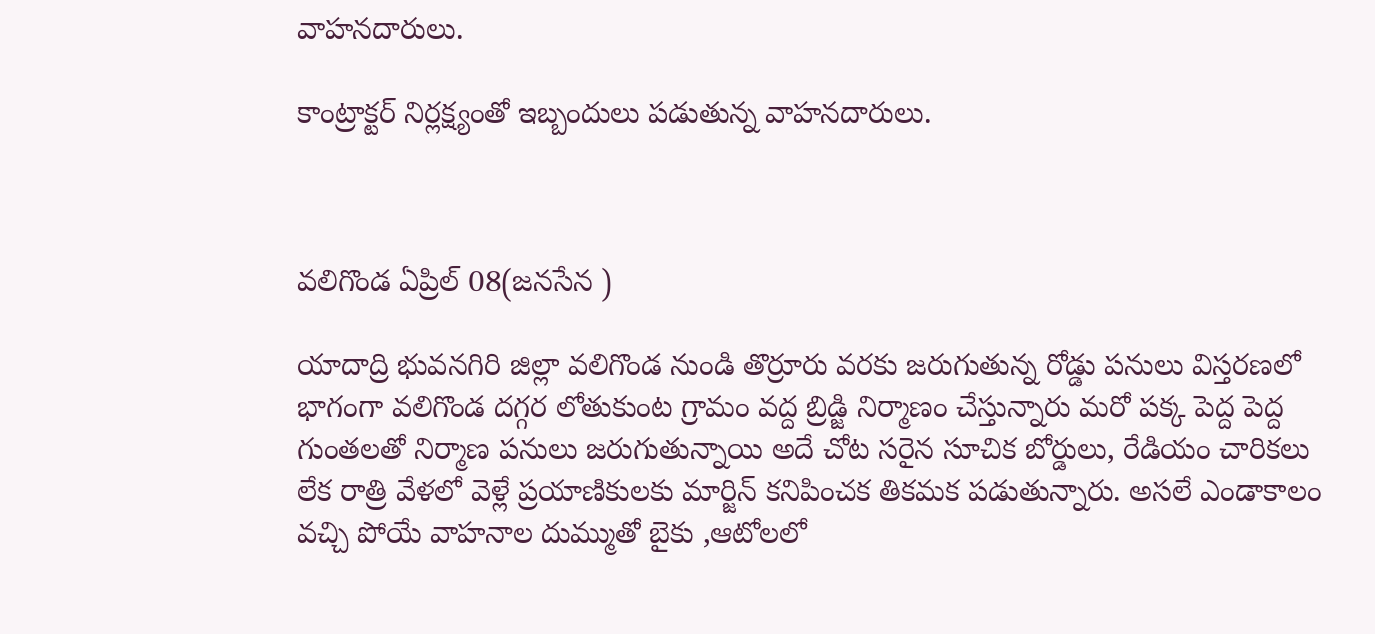వాహనదారులు.

కాంట్రాక్టర్ నిర్లక్ష్యంతో ఇబ్బందులు పడుతున్న వాహనదారులు.



వలిగొండ ఏప్రిల్ 08(జనసేన )

యాదాద్రి భువనగిరి జిల్లా వలిగొండ నుండి తొర్రూరు వరకు జరుగుతున్న రోడ్డు పనులు విస్తరణలో భాగంగా వలిగొండ దగ్గర లోతుకుంట గ్రామం వద్ద బ్రిడ్జి నిర్మాణం చేస్తున్నారు మరో పక్క పెద్ద పెద్ద గుంతలతో నిర్మాణ పనులు జరుగుతున్నాయి అదే చోట సరైన సూచిక బోర్డులు, రేడియం చారికలు లేక రాత్రి వేళలో వెళ్లే ప్రయాణికులకు మార్జిన్ కనిపించక తికమక పడుతున్నారు. అసలే ఎండాకాలం వచ్చి పోయే వాహనాల దుమ్ముతో బైకు ,ఆటోలలో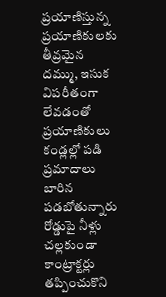ప్రయాణిస్తున్న ప్రయాణికులకు తీవ్రమైన దమ్ము, ఇసుక విపరీతంగా  లేవడంతో   ప్రయాణికులు కండ్లల్లో పడి ప్రమాదాలు బారిన పడబోతున్నారు రోడ్డుపై నీళ్లు చల్లకుండా కాంట్రాక్టర్లు తప్పించుకొని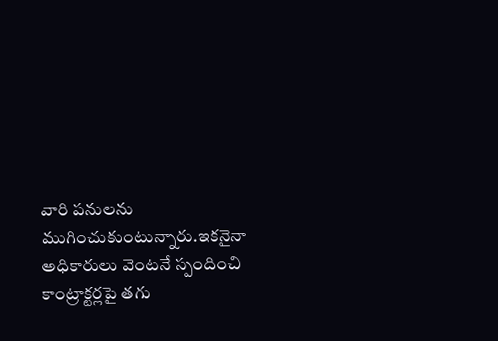వారి పనులను ముగించుకుంటున్నారు.ఇకనైనా అధికారులు వెంటనే స్పందించి కాంట్రాక్టర్లపై తగు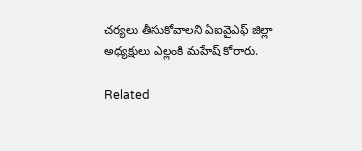చర్యలు తీసుకోవాలని ఏఐవైఎఫ్ జిల్లా అధ్యక్షులు ఎల్లంకి మహేష్ కోరారు.

Related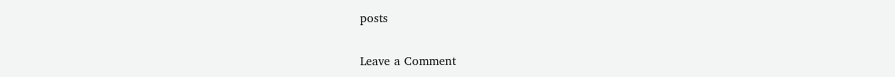posts

Leave a Comment